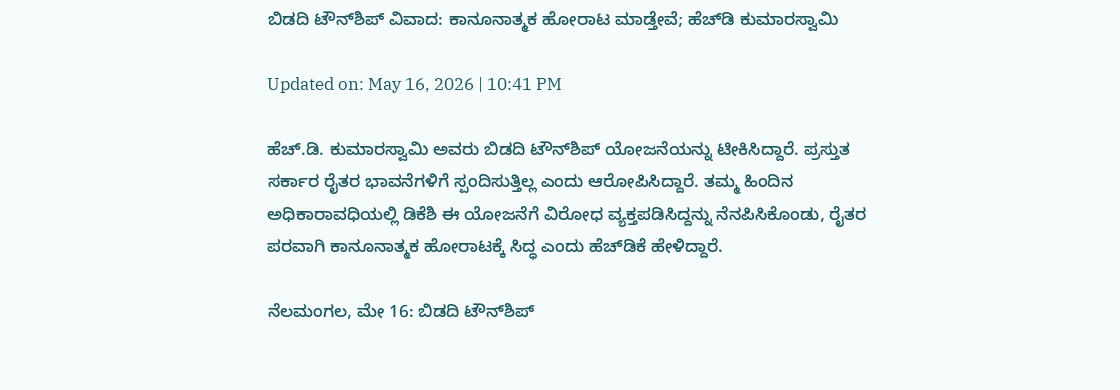ಬಿಡದಿ ಟೌನ್‌ಶಿಪ್‌ ವಿವಾದ: ಕಾನೂನಾತ್ಮಕ ಹೋರಾಟ ಮಾಡ್ತೇವೆ; ಹೆಚ್‌ಡಿ ಕುಮಾರಸ್ವಾಮಿ

Updated on: May 16, 2026 | 10:41 PM

ಹೆಚ್.ಡಿ. ಕುಮಾರಸ್ವಾಮಿ ಅವರು ಬಿಡದಿ ಟೌನ್‌ಶಿಪ್ ಯೋಜನೆಯನ್ನು ಟೀಕಿಸಿದ್ದಾರೆ. ಪ್ರಸ್ತುತ ಸರ್ಕಾರ ರೈತರ ಭಾವನೆಗಳಿಗೆ ಸ್ಪಂದಿಸುತ್ತಿಲ್ಲ ಎಂದು ಆರೋಪಿಸಿದ್ದಾರೆ. ತಮ್ಮ ಹಿಂದಿನ ಅಧಿಕಾರಾವಧಿಯಲ್ಲಿ ಡಿಕೆಶಿ ಈ ಯೋಜನೆಗೆ ವಿರೋಧ ವ್ಯಕ್ತಪಡಿಸಿದ್ದನ್ನು ನೆನಪಿಸಿಕೊಂಡು, ರೈತರ ಪರವಾಗಿ ಕಾನೂನಾತ್ಮಕ ಹೋರಾಟಕ್ಕೆ ಸಿದ್ಧ ಎಂದು ಹೆಚ್‌ಡಿಕೆ ಹೇಳಿದ್ದಾರೆ.

ನೆಲಮಂಗಲ, ಮೇ 16: ಬಿಡದಿ ಟೌನ್‌ಶಿಪ್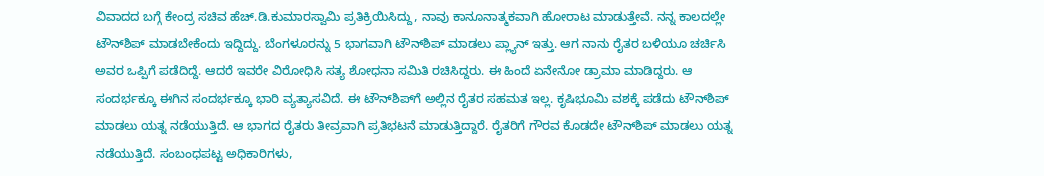ವಿವಾದದ ಬಗ್ಗೆ ಕೇಂದ್ರ ಸಚಿವ ಹೆಚ್.ಡಿ.ಕುಮಾರಸ್ವಾಮಿ ಪ್ರತಿಕ್ರಿಯಿಸಿದ್ದು, ನಾವು ಕಾನೂನಾತ್ಮಕವಾಗಿ ಹೋರಾಟ ಮಾಡುತ್ತೇವೆ. ನನ್ನ ಕಾಲದಲ್ಲೇ ಟೌನ್‌ಶಿಪ್ ಮಾಡಬೇಕೆಂದು ಇದ್ದಿದ್ದು. ಬೆಂಗಳೂರನ್ನು 5 ಭಾಗವಾಗಿ ಟೌನ್‌ಶಿಪ್ ಮಾಡಲು ಪ್ಲ್ಯಾನ್ ಇತ್ತು. ಆಗ ನಾನು ರೈತರ ಬಳಿಯೂ ಚರ್ಚಿಸಿ ಅವರ ಒಪ್ಪಿಗೆ ಪಡೆದಿದ್ದೆ. ಆದರೆ ಇವರೇ ವಿರೋಧಿಸಿ ಸತ್ಯ ಶೋಧನಾ ಸಮಿತಿ ರಚಿಸಿದ್ದರು. ಈ ಹಿಂದೆ ಏನೇನೋ ಡ್ರಾಮಾ ಮಾಡಿದ್ದರು. ಆ ಸಂದರ್ಭಕ್ಕೂ ಈಗಿನ ಸಂದರ್ಭಕ್ಕೂ ಭಾರಿ ವ್ಯತ್ಯಾಸವಿದೆ. ಈ ಟೌನ್‌ಶಿಪ್‌ಗೆ ಅಲ್ಲಿನ ರೈತರ ಸಹಮತ ಇಲ್ಲ. ಕೃಷಿಭೂಮಿ ವಶಕ್ಕೆ ಪಡೆದು ಟೌನ್‌ಶಿಪ್ ಮಾಡಲು ಯತ್ನ ನಡೆಯುತ್ತಿದೆ. ಆ ಭಾಗದ ರೈತರು ತೀವ್ರವಾಗಿ ಪ್ರತಿಭಟನೆ ಮಾಡುತ್ತಿದ್ದಾರೆ. ರೈತರಿಗೆ ಗೌರವ ಕೊಡದೇ ಟೌನ್‌ಶಿಪ್‌ ಮಾಡಲು ಯತ್ನ ನಡೆಯುತ್ತಿದೆ. ಸಂಬಂಧಪಟ್ಟ ಅಧಿಕಾರಿಗಳು,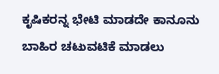ಕೃಷಿಕರನ್ನ ಭೇಟಿ ಮಾಡದೇ ಕಾನೂನು ಬಾಹಿರ ಚಟುವಟಿಕೆ ಮಾಡಲು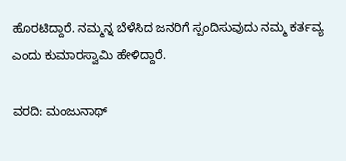ಹೊರಟಿದ್ದಾರೆ. ನಮ್ಮನ್ನ ಬೆಳೆಸಿದ ಜನರಿಗೆ ಸ್ಪಂದಿಸುವುದು ನಮ್ಮ ಕರ್ತವ್ಯ ಎಂದು ಕುಮಾರಸ್ವಾಮಿ ಹೇಳಿದ್ದಾರೆ.

ವರದಿ: ಮಂಜುನಾಥ್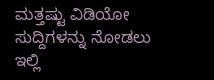ಮತ್ತಷ್ಟು ವಿಡಿಯೋ ಸುದ್ದಿಗಳನ್ನು ನೋಡಲು ಇಲ್ಲಿ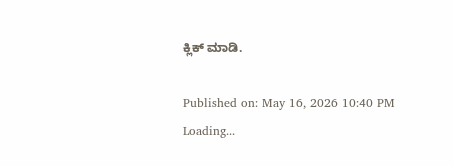ಕ್ಲಿಕ್ ಮಾಡಿ.

Published on: May 16, 2026 10:40 PM
Loading...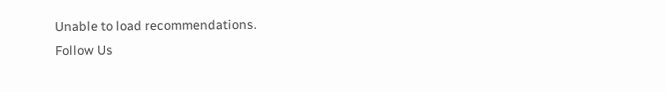Unable to load recommendations.
Follow Us